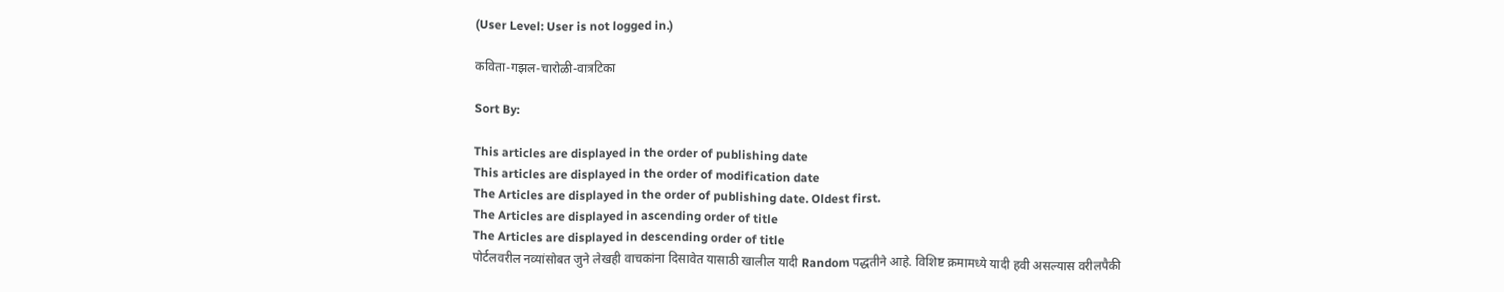(User Level: User is not logged in.)

कविता-गझल-चारोळी-वात्रटिका

Sort By:

This articles are displayed in the order of publishing date
This articles are displayed in the order of modification date
The Articles are displayed in the order of publishing date. Oldest first.
The Articles are displayed in ascending order of title
The Articles are displayed in descending order of title
पोर्टलवरील नव्यांसोबत जुने लेखही वाचकांना दिसावेत यासाठी खालील यादी Random पद्धतीने आहे. विशिष्ट क्रमामध्ये यादी हवी असल्यास वरीलपैकी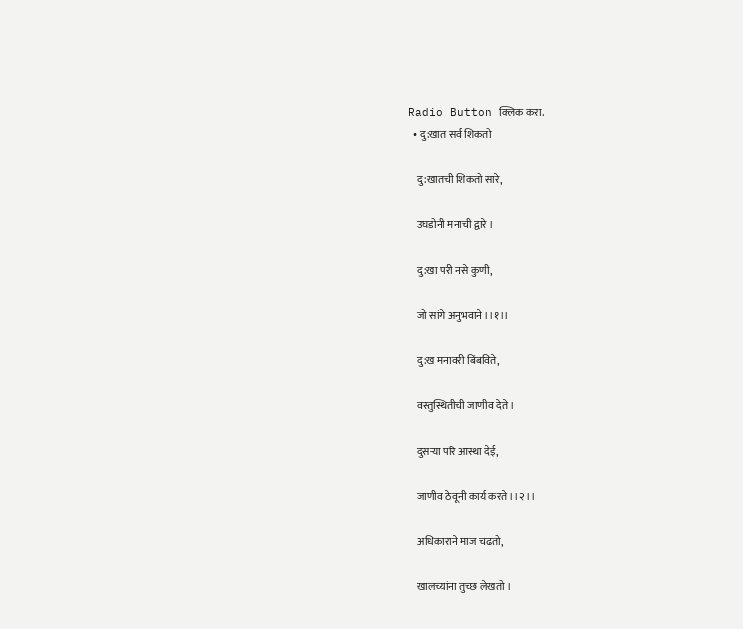Radio Button क्लिक करा.
  • दु:खात सर्व शिकतो

    दु:खातची शिकतो सारे,

    उघडोनी मनाची द्वारे ।

    दु:खा परी नसे कुणी,

    जो सांगे अनुभवाने ।।१।।

    दु:ख मनावरी बिंबविते,

    वस्तुस्थितीची जाणीव देते ।

    दुसऱ्या परि आस्था देई,

    जाणीव ठेवूनी कार्य करते ।।२।।

    अधिकाराने माज चढतो,

    खालच्यांना तुच्छ लेखतो ।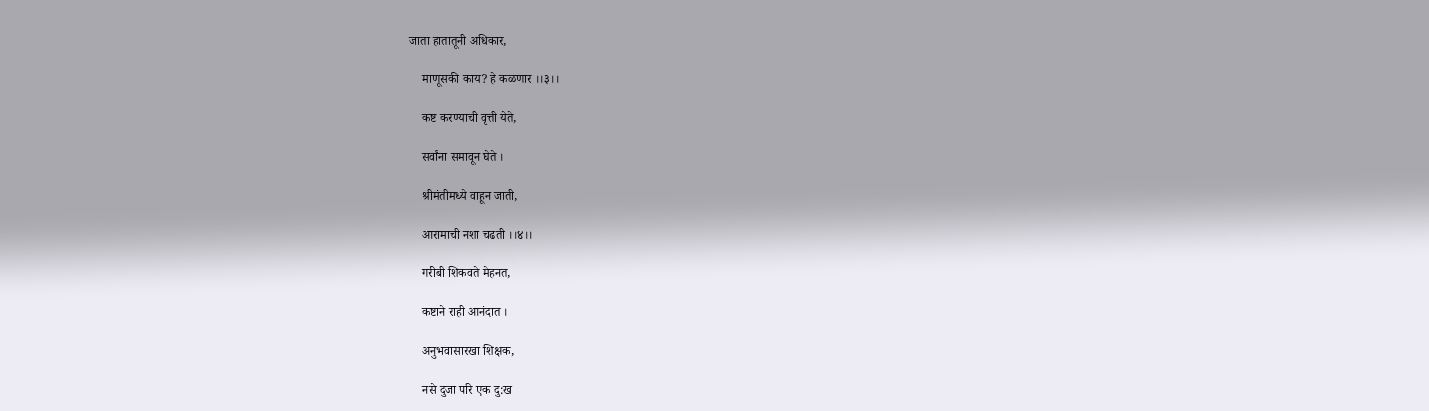जाता हातातूनी अधिकार,

    माणूसकी काय? हे कळणार ।।३।।

    कष्ट करण्याची वृत्ती येते,

    सर्वांना समावून घेते ।

    श्रीमंतीमध्ये वाहून जाती,

    आरामाची नशा चढती ।।४।।

    गरीबी शिकवते मेहनत,

    कष्टाने राही आनंदात ।

    अनुभवासारखा शिक्षक,

    नसे दुजा परि एक दु:ख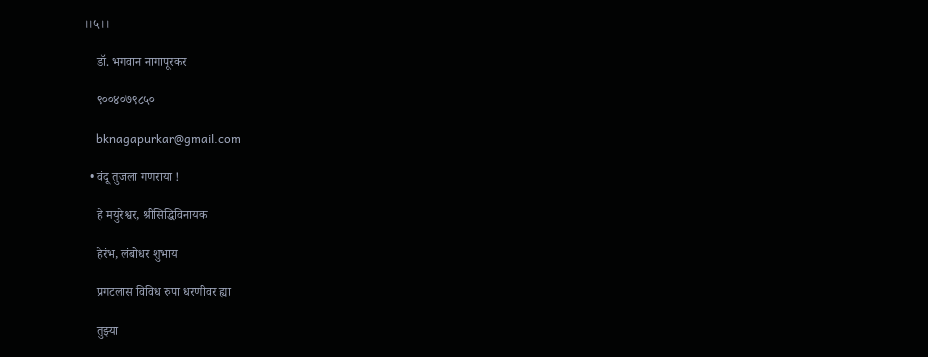।।५।।

    डॉ. भगवान नागापूरकर

    ९००४०७९८५०

    bknagapurkar@gmail.com

  • वंदू तुजला गणराया !

    हे मयुरेश्वर, श्रीसिद्धिविनायक

    हेरंभ, लंबोधर शुभाय

    प्रगटलास विविध रुपा धरणीवर ह्या

    तुझ्या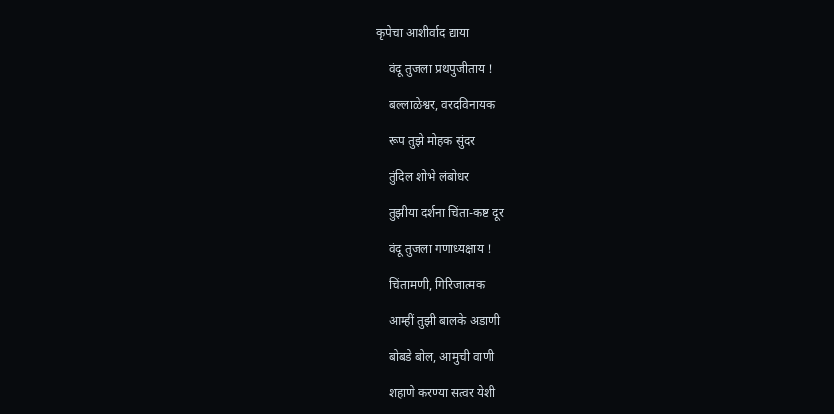कृपेचा आशीर्वाद द्याया

    वंदू तुजला प्रथपुजीताय !

    बल्लाळेश्वर, वरदविनायक

    रूप तुझे मोहक सुंदर

    तुंदिल शोभे लंबोधर

    तुझीया दर्शना चिंता-कष्ट दूर

    वंदू तुजला गणाध्यक्षाय !

    चिंतामणी, गिरिजात्मक

    आम्हीं तुझी बालके अडाणी

    बोबडे बोल, आमुची वाणी

    शहाणे करण्या सत्वर येशी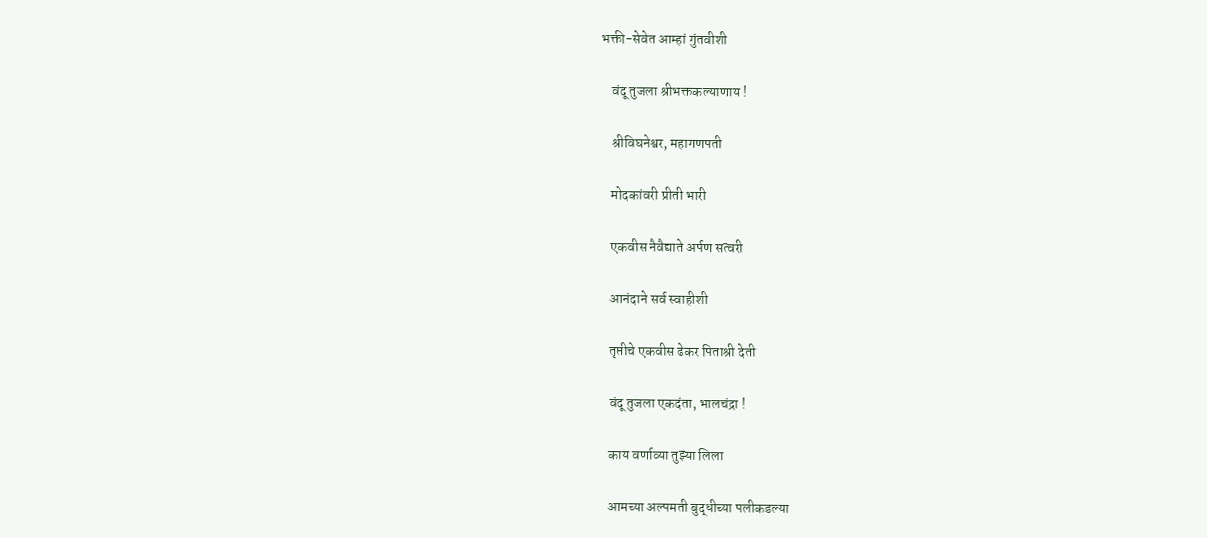भक्ती-सेवेत आम्हां गुंतवीशी

    वंदू तुजला श्रीभक्तकल्याणाय !

    श्रीविघनेश्वर, महागणपती

    मोदकांवरी प्रीती भारी

    एकवीस नैवैद्याते अर्पण सत्वरी

    आनंदाने सर्व स्वाहीशी

    तृप्तीचे एकवीस ढेकर पिताश्री देती

    वंदू तुजला एकदंता, भालचंद्रा !

    काय वर्णाव्या तुझ्या लिला

    आमच्या अल्पमती बुद्धीच्या पलीकडल्या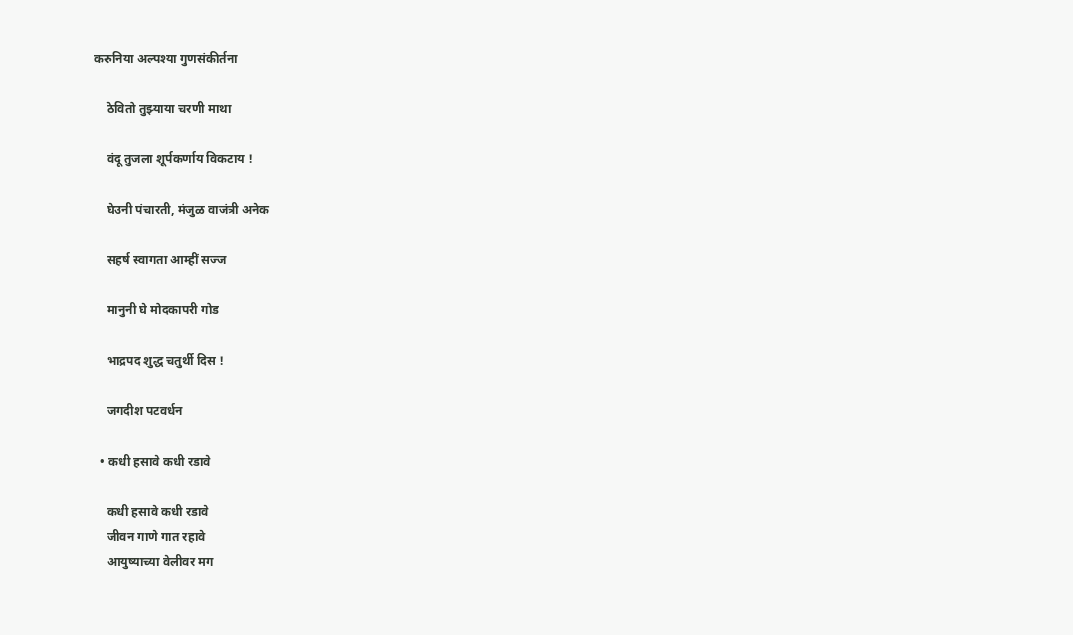करुनिया अल्पश्या गुणसंकीर्तना

    ठेवितो तुझ्याया चरणी माथा

    वंदू तुजला शूर्पकर्णाय विकटाय !

    घेउनी पंचारती, मंजुळ वाजंत्री अनेक

    सहर्ष स्वागता आम्हीं सज्ज

    मानुनी घे मोदकापरी गोड

    भाद्रपद शुद्ध चतुर्थी दिस !

    जगदीश पटवर्धन

  • कधी हसावे कधी रडावे

    कधी हसावे कधी रडावे
    जीवन गाणे गात रहावे
    आयुष्याच्या वेलीवर मग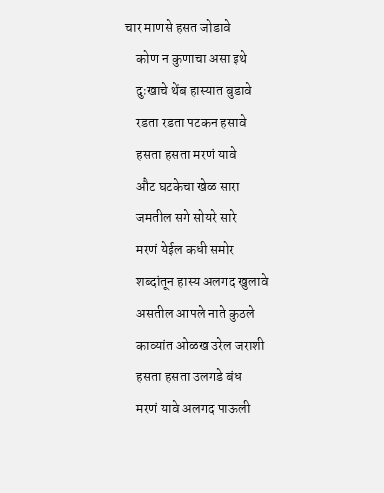चार माणसे हसत जोडावे
    कोण न कुणाचा असा इथे
    दुःखाचे थेंब हास्यात बुडावे
    रडता रडता पटकन हसावे
    हसता हसता मरणं यावे
    औट घटकेचा खेळ सारा
    जमतील सगे सोयरे सारे
    मरणं येईल कधी समोर
    शब्दांतून हास्य अलगद खुलावे
    असतील आपले नाते कुठले
    काव्यांत ओळख उरेल जराशी
    हसता हसता उलगडे बंध
    मरणं यावे अलगद पाऊली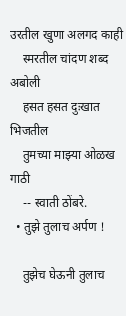उरतील खुणा अलगद काही
    स्मरतील चांदण शब्द अबोली
    हसत हसत दुःखात भिजतील
    तुमच्या माझ्या ओळख गाठी
    -- स्वाती ठोंबरे.
  • तुझे तुलाच अर्पण !

    तुझेच घेऊनी तुलाच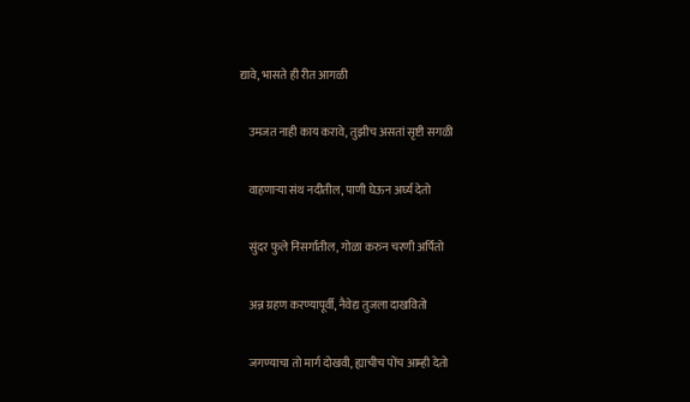द्यावे, भासते ही रीत आगळी

    उमजत नाही काय करावे, तुझीच असतां सृष्टी सगळी

    वाहणाऱ्या संथ नदीतील, पाणी घेऊन अर्घ्य देतो

    सुंदर फुले निसर्गातील, गोळा करुन चरणी अर्पितो

    अन्न ग्रहण करण्यापूर्वी, नैवेद्य तुजला दाखवितो

    जगण्याचा तो मार्ग दोखवी, ह्याचीच पोंच आम्ही देतो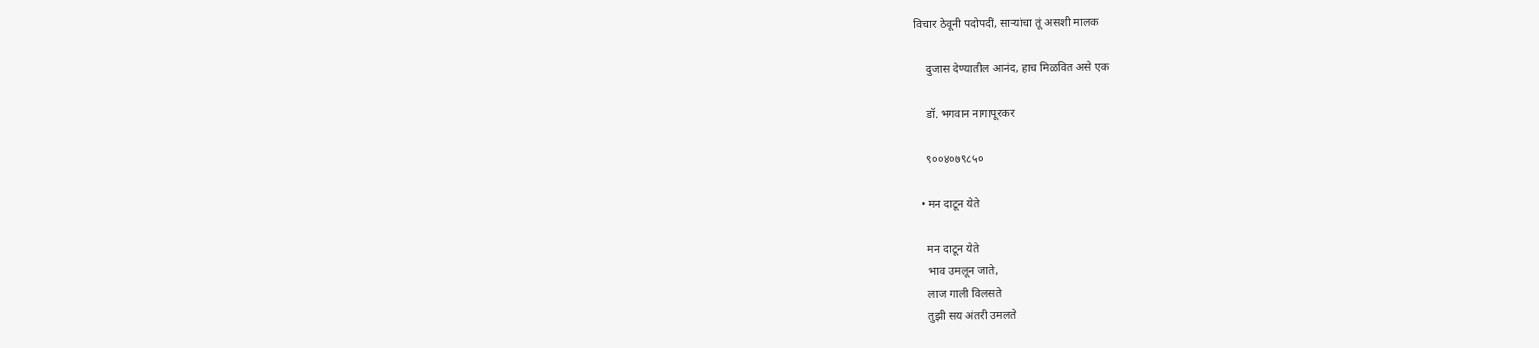विचार ठेवूनी पदोपदीं, साऱ्यांचा तूं असशी मालक

    दुजास देण्यातील आनंद, हाच मिळवित असे एक

    डॉ. भगवान नागापूरकर

    ९००४०७९८५०

  • मन दाटून येते

    मन दाटून येते
    भाव उमलून जाते,
    लाज गाली विलसते
    तुझी सय अंतरी उमलते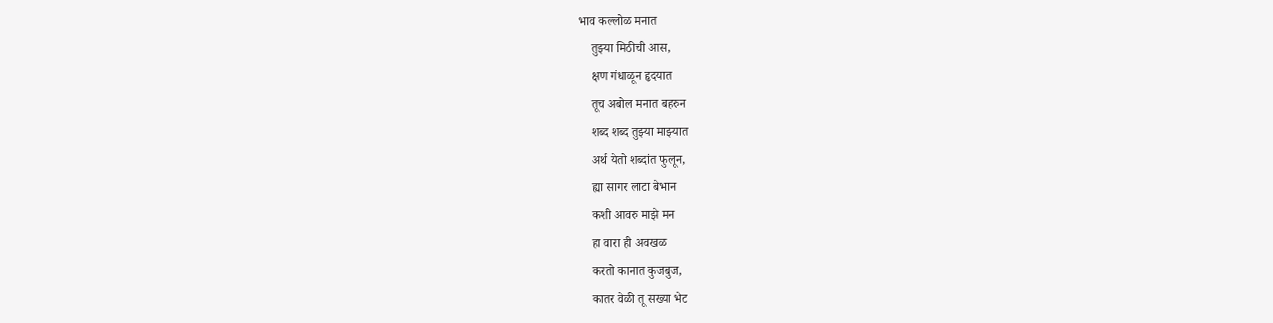भाव कल्लोळ मनात
    तुझ्या मिठीची आस,
    क्षण गंधाळून हृदयात
    तूच अबोल मनात बहरुन
    शब्द शब्द तुझ्या माझ्यात
    अर्थ येतो शब्दांत फुलून,
    ह्या सागर लाटा बेभान
    कशी आवरु माझे मन
    हा वारा ही अवखळ
    करतो कानात कुजबुज,
    कातर वेळी तू सख्या भेट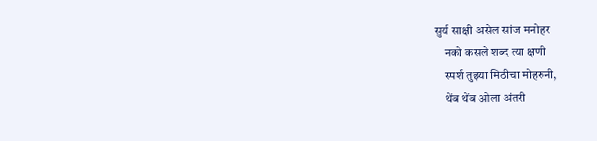सुर्य साक्षी असेल सांज मनोहर
    नको कसले शब्द त्या क्षणी
    स्पर्श तुझ्या मिठीचा मोहरुनी,
    थेंब थेंब ओला अंतरी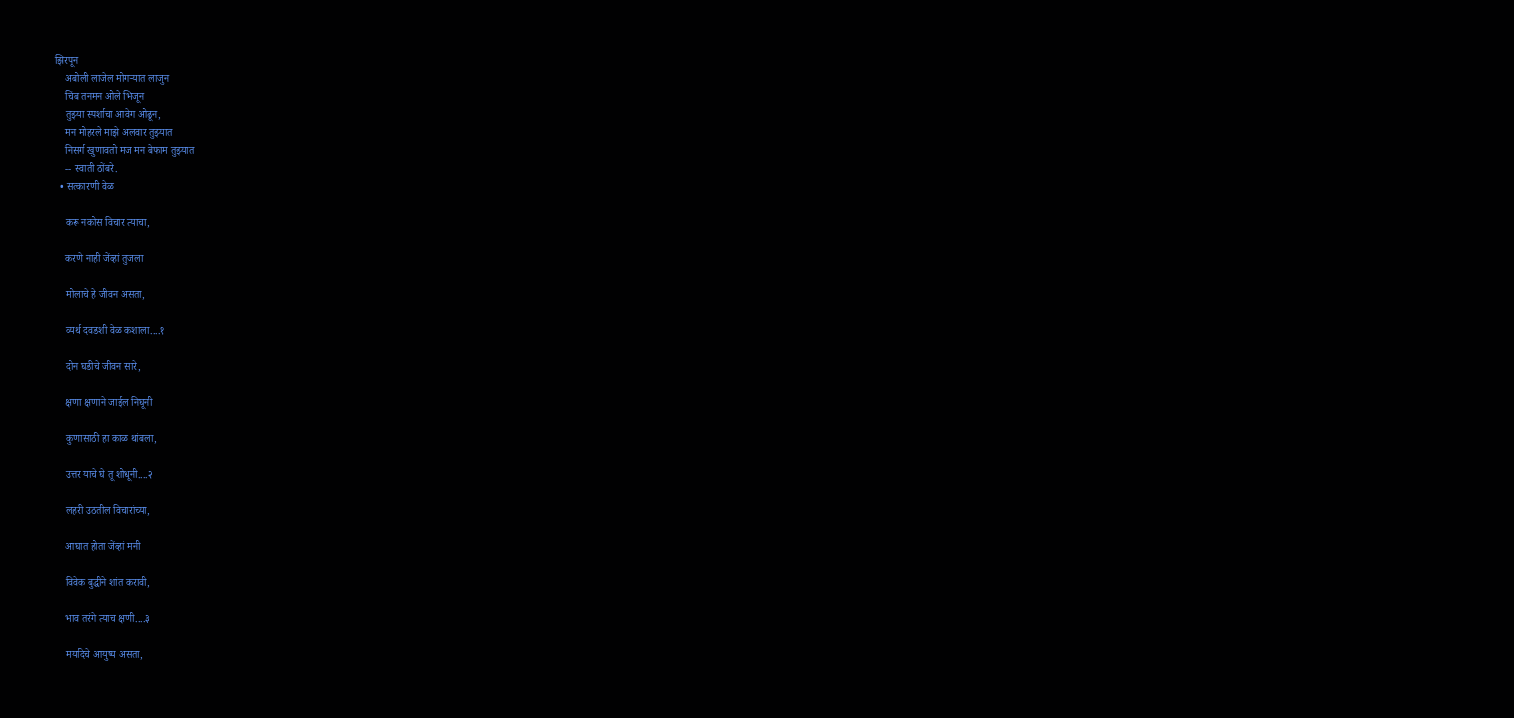झिरपून
    अबोली लाजेल मोगऱ्यात लाजुन
    चिंब तनमन ओले भिजून
    तुझ्या स्पर्शाचा आवेग ओढून,
    मन मोहरले माझे अलवार तुझ्यात
    निसर्ग खुणावतो मज मन बेफाम तुझ्यात
    -- स्वाती ठोंबरे.
  • सत्कारणी वेळ

    करू नकोस विचार त्याचा,

    करणे नाही जेंव्हां तुजला

    मोलाचे हे जीवन असता,

    व्यर्थ दवडशी वेळ कशाला....१

    दोन घडीचे जीवन सारे,

    क्षणा क्षणाने जाईल निघूनी

    कुणासाठी हा काळ थांबला,

    उत्तर याचे घे तू शोधूनी....२

    लहरी उठतील विचारांच्या,

    आघात होता जेंव्हां मनी

    विवेक बुद्धीने शांत करावी,

    भाव तरंगे त्याच क्षणी....३

    मर्यादेचे आयुष्य असता,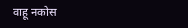वाहू नकोस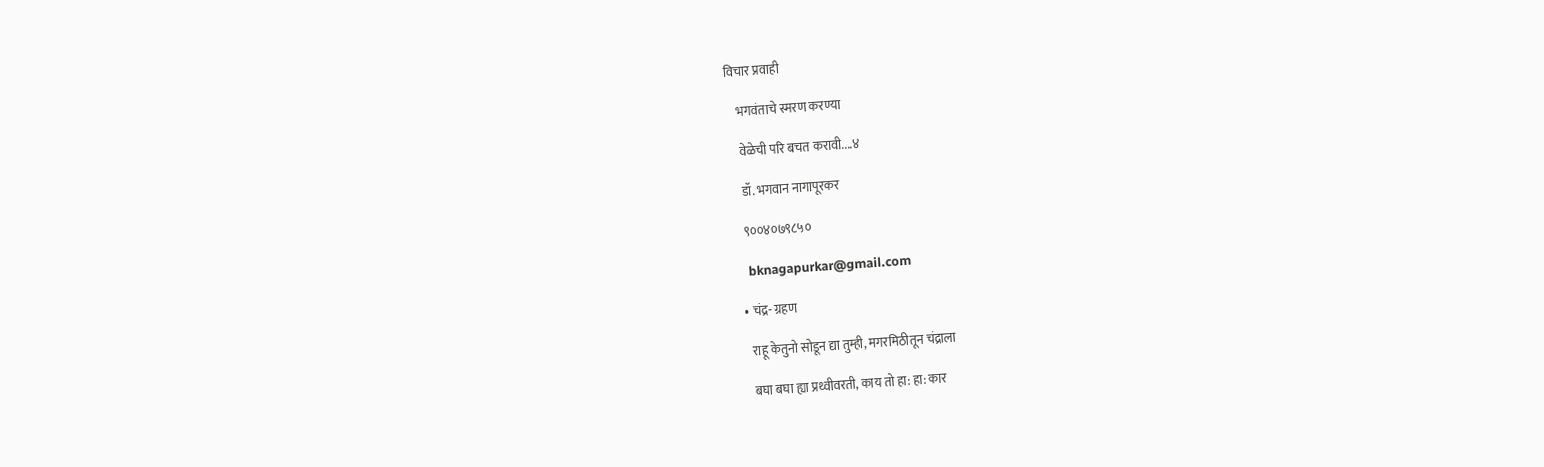विचार प्रवाही

    भगवंताचे स्मरण करण्या

    वेळेची परि बचत करावी....४

    डॉ. भगवान नागापूरकर

    ९००४०७९८५०

    bknagapurkar@gmail.com

  • चंद्र- ग्रहण

    राहू केतुनो सोडून द्या तुम्ही, मगरमिठीतून चंद्राला

    बघा बघा ह्या प्रथ्वीवरती, काय तो हा: हा: कार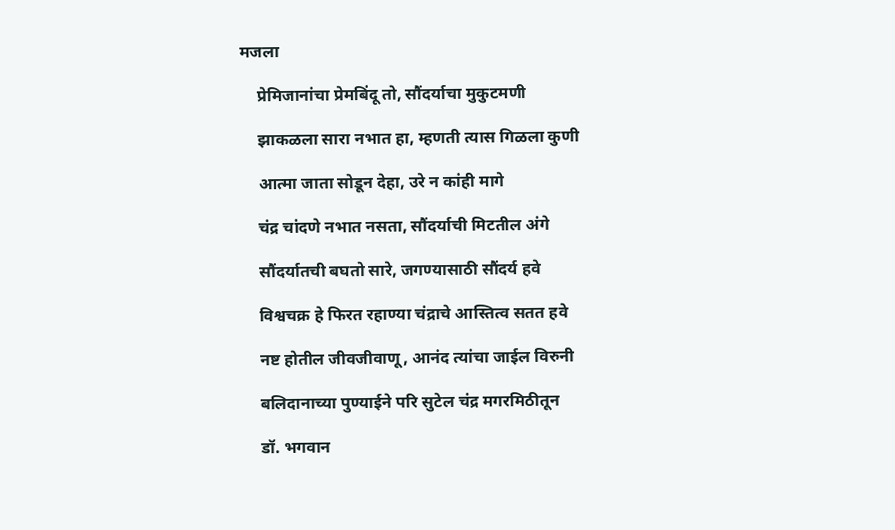मजला

    प्रेमिजानांचा प्रेमबिंदू तो, सौंदर्याचा मुकुटमणी

    झाकळला सारा नभात हा, म्हणती त्यास गिळला कुणी

    आत्मा जाता सोडून देहा, उरे न कांही मागे

    चंद्र चांदणे नभात नसता, सौंदर्याची मिटतील अंगे

    सौंदर्यातची बघतो सारे, जगण्यासाठी सौंदर्य हवे

    विश्वचक्र हे फिरत रहाण्या चंद्राचे आस्तित्व सतत हवे

    नष्ट होतील जीवजीवाणू, आनंद त्यांचा जाईल विरुनी

    बलिदानाच्या पुण्याईने परि सुटेल चंद्र मगरमिठीतून

    डॉ. भगवान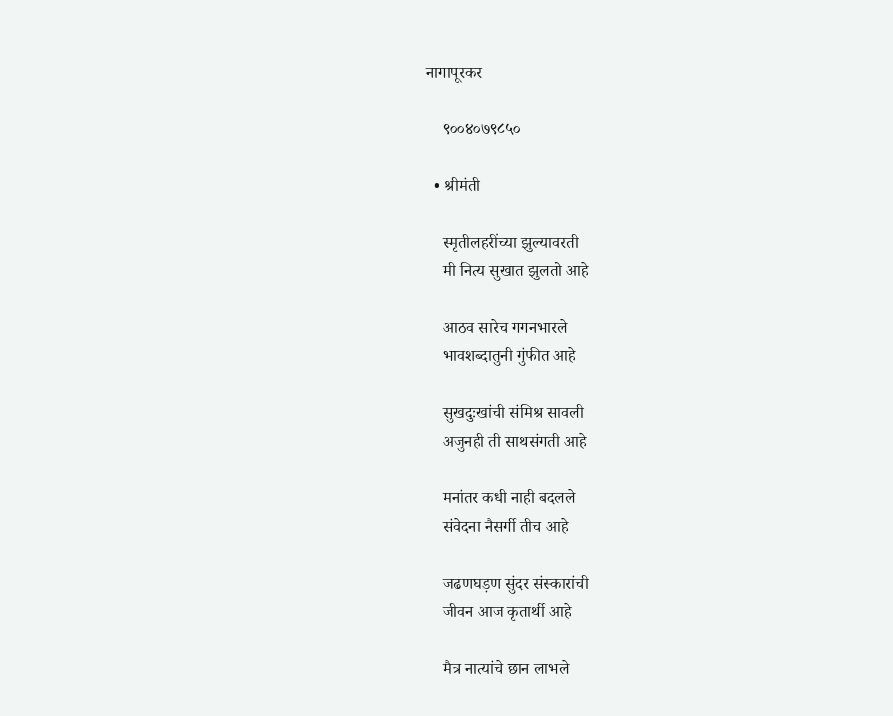नागापूरकर

    ९००४०७९८५०

  • श्रीमंती

    स्मृतीलहरींच्या झुल्यावरती
    मी नित्य सुखात झुलतो आहे

    आठव सारेच गगनभारले
    भावशब्दातुनी गुंफीत आहे

    सुखदुःखांची संमिश्र सावली
    अजुनही ती साथसंगती आहे

    मनांतर कधी नाही बदलले
    संवेदना नैसर्गी तीच आहे

    जढणघड़ण सुंदर संस्कारांची
    जीवन आज कृतार्थी आहे

    मैत्र नात्यांचे छान लाभले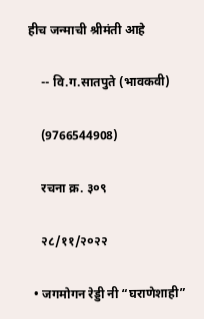हीच जन्माची श्रीमंती आहे

    -- वि.ग.सातपुते (भावकवी)

    (9766544908)

    रचना क्र. ३०९

    २८/११/२०२२

  • जगमोगन रेड्डी नी “घराणेशाही”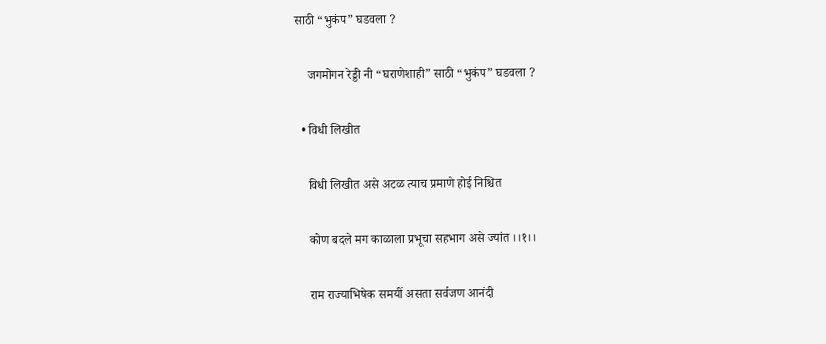साठी “भुकंप” घडवला ?

    जगमोगन रेड्डी नी “घराणेशाही” साठी “भुकंप” घडवला ?

  • विधी लिखीत

    विधी लिखीत असे अटळ त्याच प्रमाणे होई निश्चित

    कोण बदले मग काळाला प्रभूचा सहभाग असे ज्यांत ।।१।।

    राम राज्याभिषेक समयीं असता सर्वजण आनंदी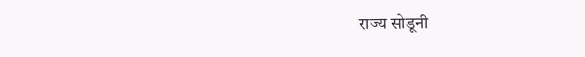राज्य सोडूनी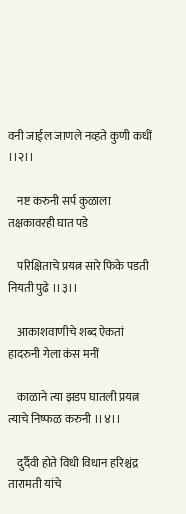वनी जाईल जाणले नव्हते कुणी कधीं ।।२।।

    नष्ट करुनी सर्प कुळाला तक्षकावरही घात पडे

    परिक्षिताचे प्रयत्न सारे फिके पडती नियती पुढे ।।३।।

    आकाशवाणीचे शब्द ऐकतां हादरुनी गेला कंस मनीं

    काळाने त्या झडप घातली प्रयत्न त्याचे निष्फळ करुनी ।।४।।

    दुर्दैवी होते विधी विधान हरिश्चंद्र तारामती यांचे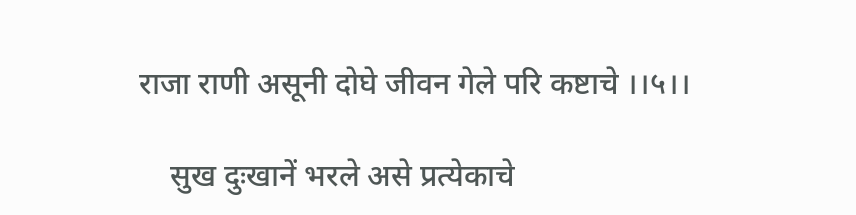राजा राणी असूनी दोघे जीवन गेले परि कष्टाचे ।।५।।

    सुख दुःखानें भरले असे प्रत्येकाचे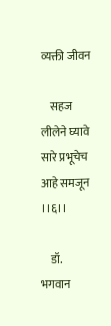व्यक्ती जीवन

    सहज लीलेने घ्यावे सारे प्रभूचेच आहे समजून ।।६।।

    डॉ. भगवान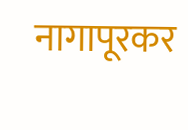नागापूरकर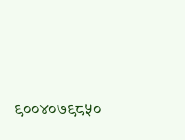९००४०७९८५०